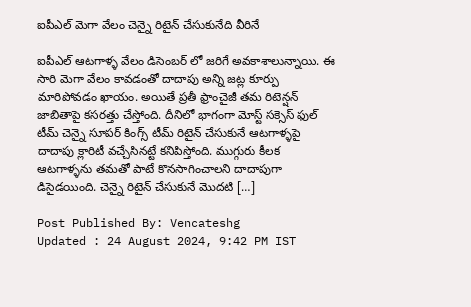ఐపీఎల్ మెగా వేలం చెన్నై రిటైన్ చేసుకునేది వీరినే

ఐపీఎల్ ఆటగాళ్ళ వేలం డిసెంబర్ లో జరిగే అవకాశాలున్నాయి. ఈ సారి మెగా వేలం కావడంతో దాదాపు అన్ని జట్ల కూర్పు మారిపోవడం ఖాయం. అయితే ప్రతీ ఫ్రాంచైజీ తమ రిటెన్షన్ జాబితాపై కసరత్తు చేస్తోంది. దీనిలో భాగంగా మోస్ట్ సక్సెస్ ఫుల్ టీమ్ చెన్నై సూపర్ కింగ్స్ టీమ్ రిటైన్ చేసుకునే ఆటగాళ్ళపై దాదాపు క్లారిటీ వచ్చేసినట్టే కనిపిస్తోంది. ముగ్గురు కీలక ఆటగాళ్ళను తమతో పాటే కొనసాగించాలని దాదాపుగా డిసైడయింది. చెన్నై రిటైన్ చేసుకునే మొదటి […]

Post Published By: Vencateshg
Updated : 24 August 2024, 9:42 PM IST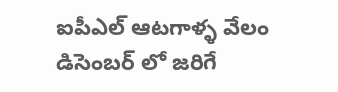ఐపీఎల్ ఆటగాళ్ళ వేలం డిసెంబర్ లో జరిగే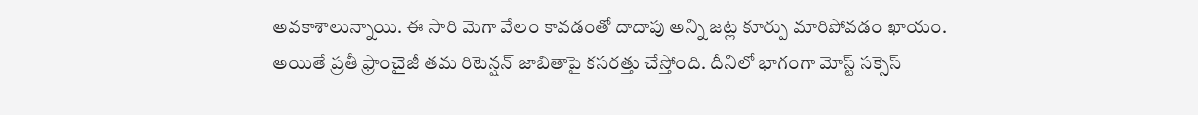అవకాశాలున్నాయి. ఈ సారి మెగా వేలం కావడంతో దాదాపు అన్ని జట్ల కూర్పు మారిపోవడం ఖాయం. అయితే ప్రతీ ఫ్రాంచైజీ తమ రిటెన్షన్ జాబితాపై కసరత్తు చేస్తోంది. దీనిలో భాగంగా మోస్ట్ సక్సెస్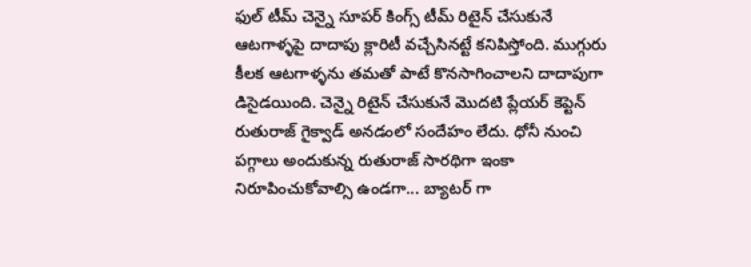ఫుల్ టీమ్ చెన్నై సూపర్ కింగ్స్ టీమ్ రిటైన్ చేసుకునే ఆటగాళ్ళపై దాదాపు క్లారిటీ వచ్చేసినట్టే కనిపిస్తోంది. ముగ్గురు కీలక ఆటగాళ్ళను తమతో పాటే కొనసాగించాలని దాదాపుగా డిసైడయింది. చెన్నై రిటైన్ చేసుకునే మొదటి ప్లేయర్ కెప్టెన్ రుతురాజ్ గైక్వాడ్ అనడంలో సందేహం లేదు. ధోనీ నుంచి పగ్గాలు అందుకున్న రుతురాజ్ సారథిగా ఇంకా నిరూపించుకోవాల్సి ఉండగా... బ్యాటర్ గా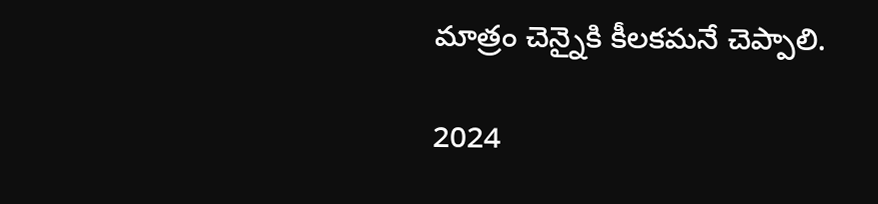మాత్రం చెన్నైకి కీలకమనే చెప్పాలి.

2024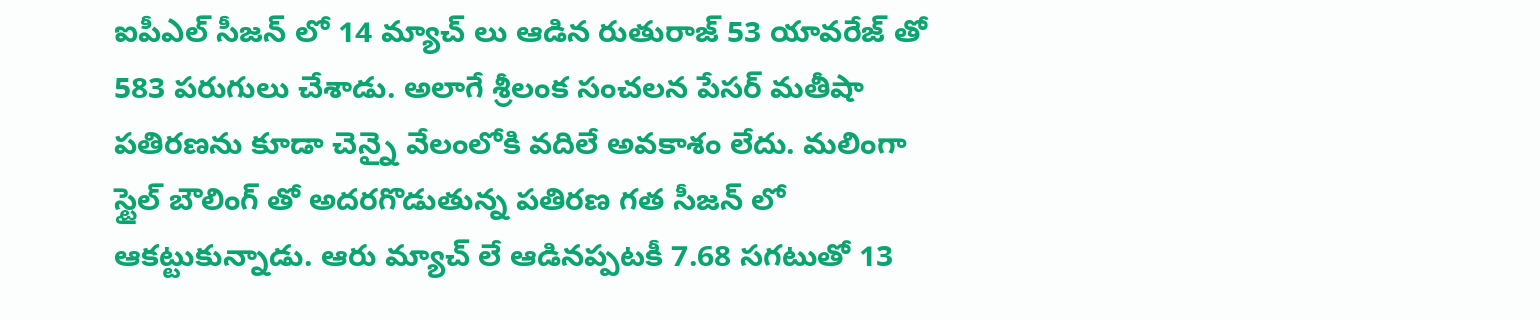ఐపీఎల్ సీజన్ లో 14 మ్యాచ్ లు ఆడిన రుతురాజ్ 53 యావరేజ్ తో 583 పరుగులు చేశాడు. అలాగే శ్రీలంక సంచలన పేసర్ మతీషా పతిరణను కూడా చెన్నై వేలంలోకి వదిలే అవకాశం లేదు. మలింగా స్టైల్ బౌలింగ్ తో అదరగొడుతున్న పతిరణ గత సీజన్ లో ఆకట్టుకున్నాడు. ఆరు మ్యాచ్ లే ఆడినప్పటకీ 7.68 సగటుతో 13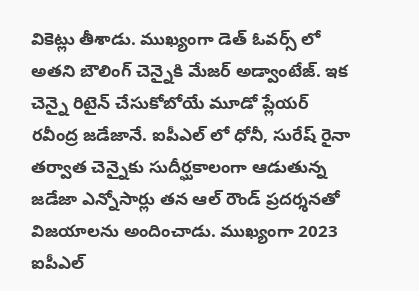వికెట్లు తీశాడు. ముఖ్యంగా డెత్ ఓవర్స్ లో అతని బౌలింగ్ చెన్నైకి మేజర్ అడ్వాంటేజ్. ఇక చెన్నై రిటైన్ చేసుకోబోయే మూడో ప్లేయర్ రవీంద్ర జడేజానే. ఐపీఎల్ లో ధోనీ, సురేష్ రైనా తర్వాత చెన్నైకు సుదీర్ఘకాలంగా ఆడుతున్న జడేజా ఎన్నోసార్లు తన ఆల్ రౌండ్ ప్రదర్శనతో విజయాలను అందించాడు. ముఖ్యంగా 2023 ఐపీఎల్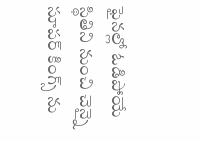ఫైనల్లో ఓడిపోయే స్థితిని నుంచి చెన్నై సూపర్ కింగ్స్ ను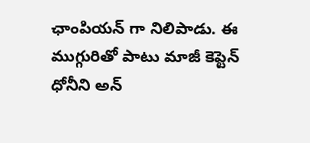ఛాంపియన్ గా నిలిపాడు. ఈ ముగ్గురితో పాటు మాజీ కెప్టెన్ ధోనీని అన్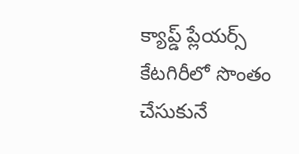క్యాప్డ్ ప్లేయర్స్ కేటగిరీలో సొంతం చేసుకునే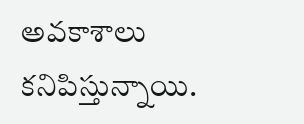అవకాశాలు కనిపిస్తున్నాయి.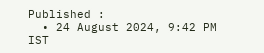Published :
  • 24 August 2024, 9:42 PM IST